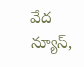వేద న్యూస్,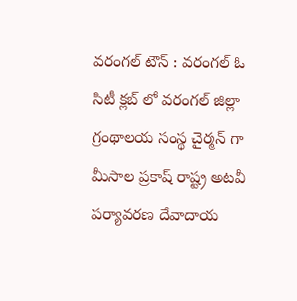వరంగల్ టౌన్ : వరంగల్ ఓ సిటీ క్లబ్ లో వరంగల్ జిల్లా గ్రంథాలయ సంస్థ చైర్మన్ గా మీసాల ప్రకాష్ రాష్ట్ర అటవీ పర్యావరణ దేవాదాయ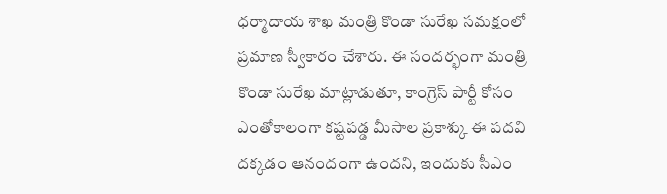ధర్మాదాయ శాఖ మంత్రి కొండా సురేఖ సమక్షంలో ప్రమాణ స్వీకారం చేశారు. ఈ సందర్భంగా మంత్రి కొండా సురేఖ మాట్లాడుతూ, కాంగ్రెస్ పార్టీ కోసం ఎంతోకాలంగా కష్టపడ్డ మీసాల ప్రకాశ్కు ఈ పదవి దక్కడం ఆనందంగా ఉందని, ఇందుకు సీఎం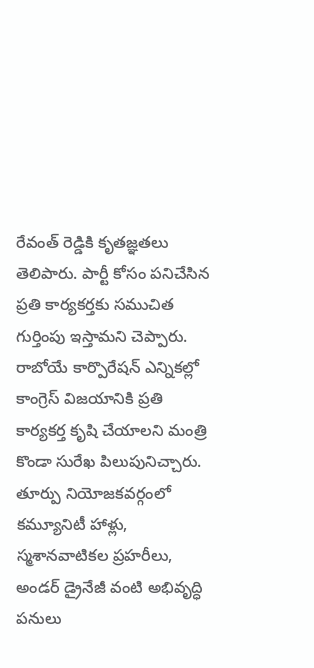రేవంత్ రెడ్డికి కృతజ్ఞతలు తెలిపారు. పార్టీ కోసం పనిచేసిన ప్రతి కార్యకర్తకు సముచిత గుర్తింపు ఇస్తామని చెప్పారు. రాబోయే కార్పొరేషన్ ఎన్నికల్లో కాంగ్రెస్ విజయానికి ప్రతి కార్యకర్త కృషి చేయాలని మంత్రి కొండా సురేఖ పిలుపునిచ్చారు. తూర్పు నియోజకవర్గంలో కమ్యూనిటీ హాళ్లు, స్మశానవాటికల ప్రహరీలు, అండర్ డ్రైనేజీ వంటి అభివృద్ధి పనులు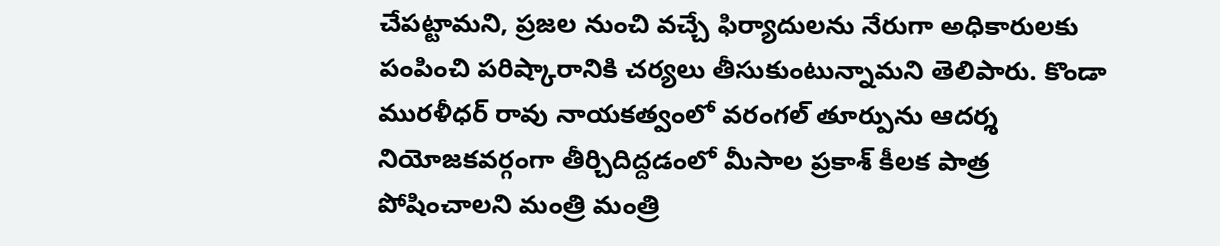చేపట్టామని, ప్రజల నుంచి వచ్చే ఫిర్యాదులను నేరుగా అధికారులకు పంపించి పరిష్కారానికి చర్యలు తీసుకుంటున్నామని తెలిపారు. కొండా మురళీధర్ రావు నాయకత్వంలో వరంగల్ తూర్పును ఆదర్శ నియోజకవర్గంగా తీర్చిదిద్దడంలో మీసాల ప్రకాశ్ కీలక పాత్ర పోషించాలని మంత్రి మంత్రి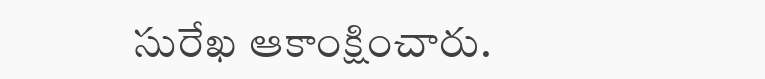సురేఖ ఆకాంక్షించారు.